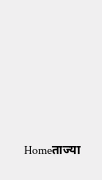Homeताज्या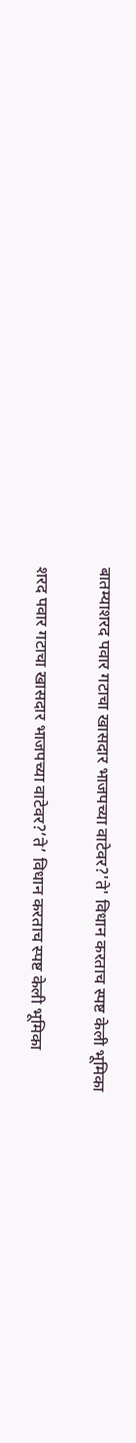बातम्याशरद पवार गटाचा खासदार भाजपच्या वाटेवर?'ते' विधान करताच स्पष्ट केली भूमिका

शरद पवार गटाचा खासदार भाजपच्या वाटेवर?’ते’ विधान करताच स्पष्ट केली भूमिका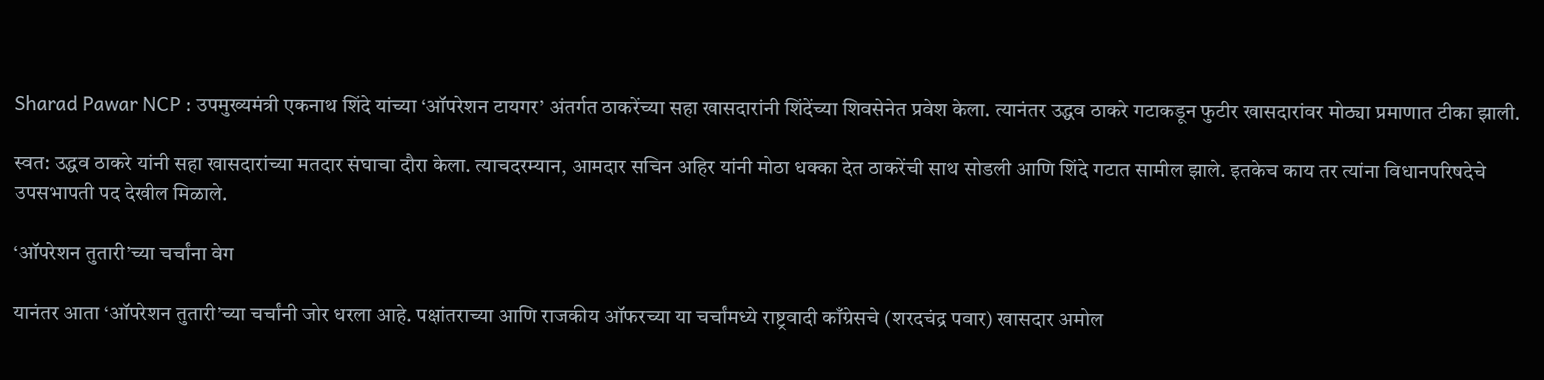Sharad Pawar NCP : उपमुख्यमंत्री एकनाथ शिंदे यांच्या ‘ऑपरेशन टायगर’ अंतर्गत ठाकरेंच्या सहा खासदारांनी शिंदेंच्या शिवसेनेत प्रवेश केला. त्यानंतर उद्धव ठाकरे गटाकडून फुटीर खासदारांवर मोठ्या प्रमाणात टीका झाली.

स्वत: उद्धव ठाकरे यांनी सहा खासदारांच्या मतदार संघाचा दौरा केला. त्याचदरम्यान, आमदार सचिन अहिर यांनी मोठा धक्का देत ठाकरेंची साथ सोडली आणि शिंदे गटात सामील झाले. इतकेच काय तर त्यांना विधानपरिषदेचे उपसभापती पद देखील मिळाले.

‘ऑपरेशन तुतारी’च्या चर्चांना वेग

यानंतर आता ‘ऑपरेशन तुतारी’च्या चर्चांनी जोर धरला आहे. पक्षांतराच्या आणि राजकीय ऑफरच्या या चर्चांमध्ये राष्ट्रवादी काँग्रेसचे (शरदचंद्र पवार) खासदार अमोल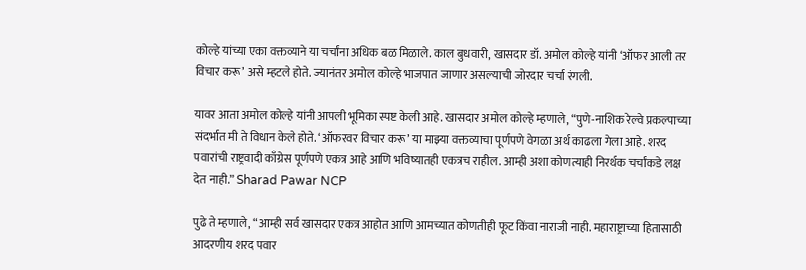कोल्हे यांच्या एका वक्तव्याने या चर्चांना अधिक बळ मिळाले. काल बुधवारी, खासदार डॉ. अमोल कोल्हे यांनी ‘ऑफर आली तर विचार करू’ असे म्हटले होते. ज्यानंतर अमोल कोल्हे भाजपात जाणार असल्याची जोरदार चर्चा रंगली.

यावर आता अमोल कोल्हे यांनी आपली भूमिका स्पष्ट केली आहे. खासदार अमोल कोल्हे म्हणाले, “पुणे-नाशिक रेल्वे प्रकल्पाच्या संदर्भात मी ते विधान केले होते. ‘ऑफरवर विचार करू’ या माझ्या वक्तव्याचा पूर्णपणे वेगळा अर्थ काढला गेला आहे. शरद पवारांची राष्ट्रवादी काँग्रेस पूर्णपणे एकत्र आहे आणि भविष्यातही एकत्रच राहील. आम्ही अशा कोणत्याही निरर्थक चर्चांकडे लक्ष देत नाही.” Sharad Pawar NCP

पुढे ते म्हणाले, “आम्ही सर्व खासदार एकत्र आहोत आणि आमच्यात कोणतीही फूट किंवा नाराजी नाही. महाराष्ट्राच्या हितासाठी आदरणीय शरद पवार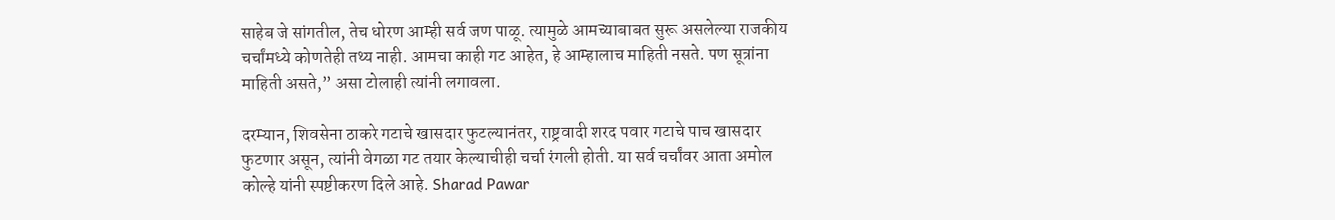साहेब जे सांगतील, तेच धोरण आम्ही सर्व जण पाळू. त्यामुळे आमच्याबाबत सुरू असलेल्या राजकीय चर्चांमध्ये कोणतेही तथ्य नाही. आमचा काही गट आहेत, हे आम्हालाच माहिती नसते. पण सूत्रांना माहिती असते,” असा टोलाही त्यांनी लगावला.

दरम्यान, शिवसेना ठाकरे गटाचे खासदार फुटल्यानंतर, राष्ट्रवादी शरद पवार गटाचे पाच खासदार फुटणार असून, त्यांनी वेगळा गट तयार केल्याचीही चर्चा रंगली होती. या सर्व चर्चांवर आता अमोल कोल्हे यांनी स्पष्टीकरण दिले आहे. Sharad Pawar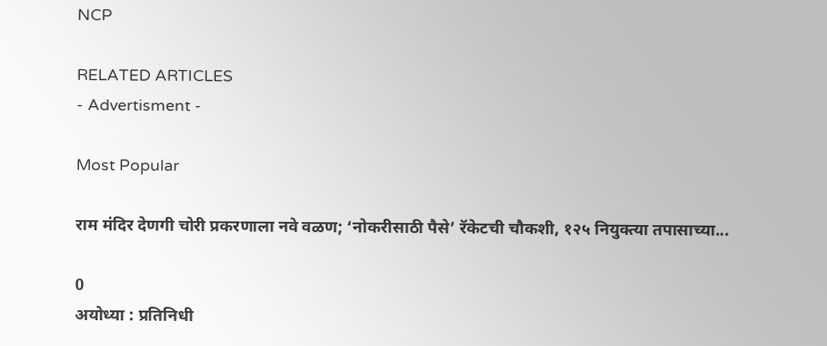NCP

RELATED ARTICLES
- Advertisment -

Most Popular

राम मंदिर देणगी चोरी प्रकरणाला नवे वळण; ‘नोकरीसाठी पैसे’ रॅकेटची चौकशी, १२५ नियुक्त्या तपासाच्या...

0
अयोध्या : प्रतिनिधी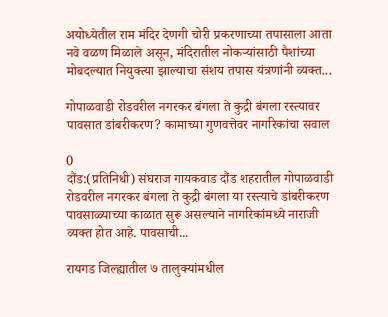अयोध्येतील राम मंदिर देणगी चोरी प्रकरणाच्या तपासाला आता नवे वळण मिळाले असून, मंदिरातील नोकऱ्यांसाठी पैशांच्या मोबदल्यात नियुक्त्या झाल्याचा संशय तपास यंत्रणांनी व्यक्त...

गोपाळवाडी रोडवरील नगरकर बंगला ते कुद्री बंगला रस्त्यावर पावसात डांबरीकरण? कामाच्या गुणवत्तेवर नागरिकांचा सवाल

0
दौंड:(प्रतिनिधी) संघराज गायकवाड दौंड शहरातील गोपाळवाडी रोडवरील नगरकर बंगला ते कुद्री बंगला या रस्त्याचे डांबरीकरण पावसाळ्याच्या काळात सुरू असल्याने नागरिकांमध्ये नाराजी व्यक्त होत आहे. पावसाची...

रायगड जिल्ह्यातील ७ तालुक्यांमधील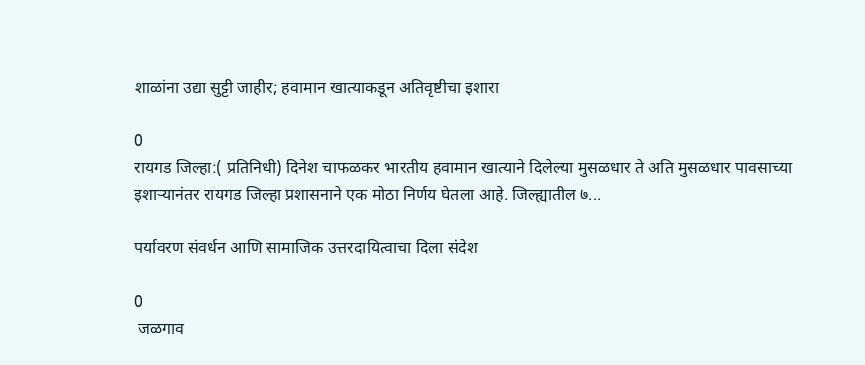शाळांना उद्या सुट्टी जाहीर; हवामान खात्याकडून अतिवृष्टीचा इशारा

0
रायगड जिल्हा:( प्रतिनिधी) दिनेश चाफळकर भारतीय हवामान खात्याने दिलेल्या मुसळधार ते अति मुसळधार पावसाच्या इशाऱ्यानंतर रायगड जिल्हा प्रशासनाने एक मोठा निर्णय घेतला आहे. जिल्ह्यातील ७...

पर्यावरण संवर्धन आणि सामाजिक उत्तरदायित्वाचा दिला संदेश

0
 जळगाव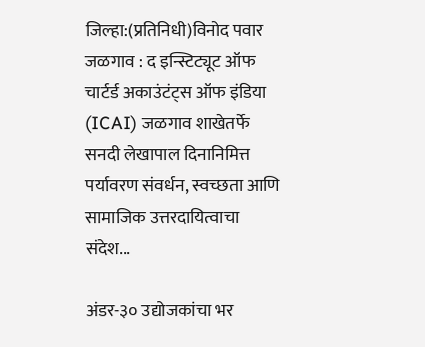जिल्हा:(प्रतिनिधी)विनोद पवार जळगाव : द इन्स्टिट्यूट ऑफ चार्टर्ड अकाउंटंट्स ऑफ इंडिया (ICAI) जळगाव शाखेतर्फे सनदी लेखापाल दिनानिमित्त पर्यावरण संवर्धन, स्वच्छता आणि सामाजिक उत्तरदायित्वाचा संदेश...

अंडर-३० उद्योजकांचा भर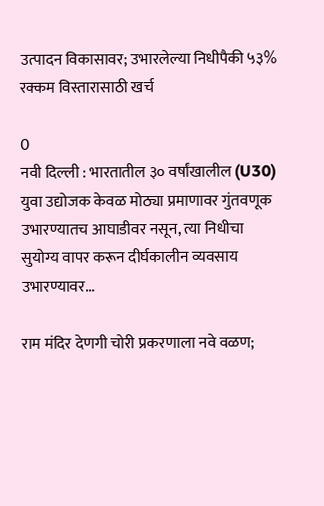उत्पादन विकासावर; उभारलेल्या निधीपैकी ५३% रक्कम विस्तारासाठी खर्च

0
नवी दिल्ली : भारतातील ३० वर्षांखालील (U30) युवा उद्योजक केवळ मोठ्या प्रमाणावर गुंतवणूक उभारण्यातच आघाडीवर नसून, त्या निधीचा सुयोग्य वापर करून दीर्घकालीन व्यवसाय उभारण्यावर...

राम मंदिर देणगी चोरी प्रकरणाला नवे वळण;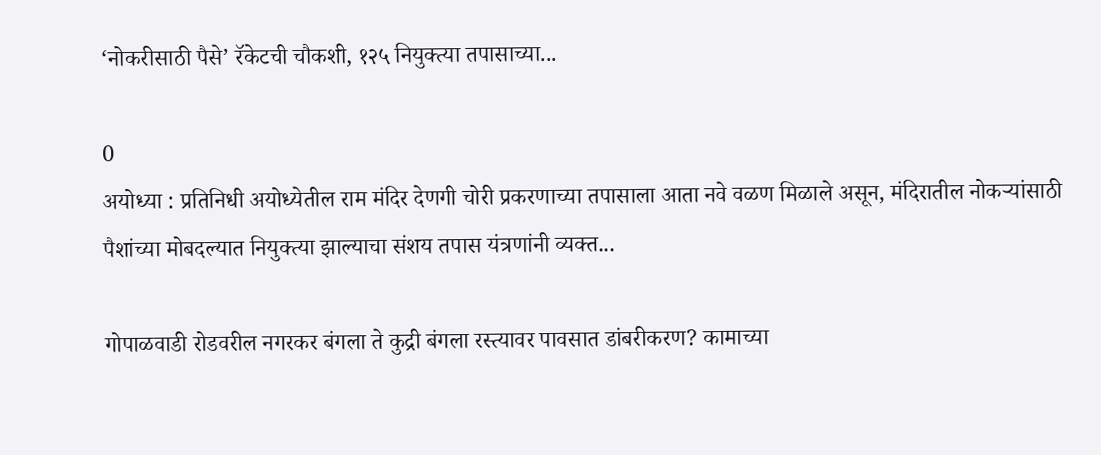‘नोकरीसाठी पैसे’ रॅकेटची चौकशी, १२५ नियुक्त्या तपासाच्या...

0
अयोध्या : प्रतिनिधी अयोध्येतील राम मंदिर देणगी चोरी प्रकरणाच्या तपासाला आता नवे वळण मिळाले असून, मंदिरातील नोकऱ्यांसाठी पैशांच्या मोबदल्यात नियुक्त्या झाल्याचा संशय तपास यंत्रणांनी व्यक्त...

गोपाळवाडी रोडवरील नगरकर बंगला ते कुद्री बंगला रस्त्यावर पावसात डांबरीकरण? कामाच्या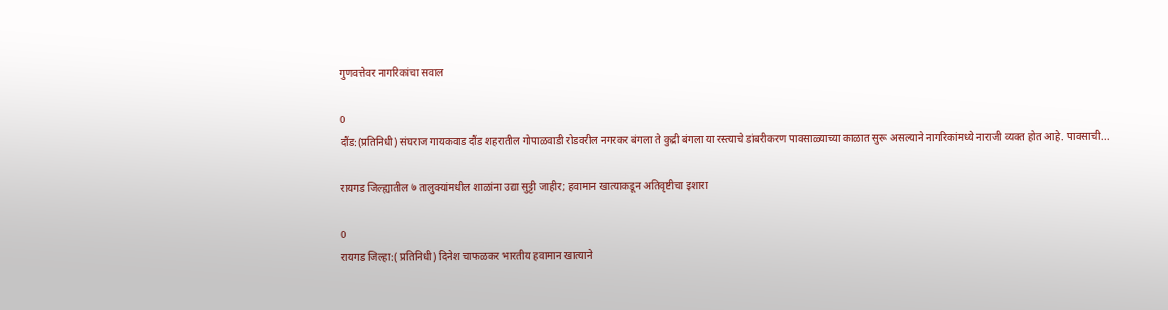गुणवत्तेवर नागरिकांचा सवाल

0
दौंड:(प्रतिनिधी) संघराज गायकवाड दौंड शहरातील गोपाळवाडी रोडवरील नगरकर बंगला ते कुद्री बंगला या रस्त्याचे डांबरीकरण पावसाळ्याच्या काळात सुरू असल्याने नागरिकांमध्ये नाराजी व्यक्त होत आहे. पावसाची...

रायगड जिल्ह्यातील ७ तालुक्यांमधील शाळांना उद्या सुट्टी जाहीर; हवामान खात्याकडून अतिवृष्टीचा इशारा

0
रायगड जिल्हा:( प्रतिनिधी) दिनेश चाफळकर भारतीय हवामान खात्याने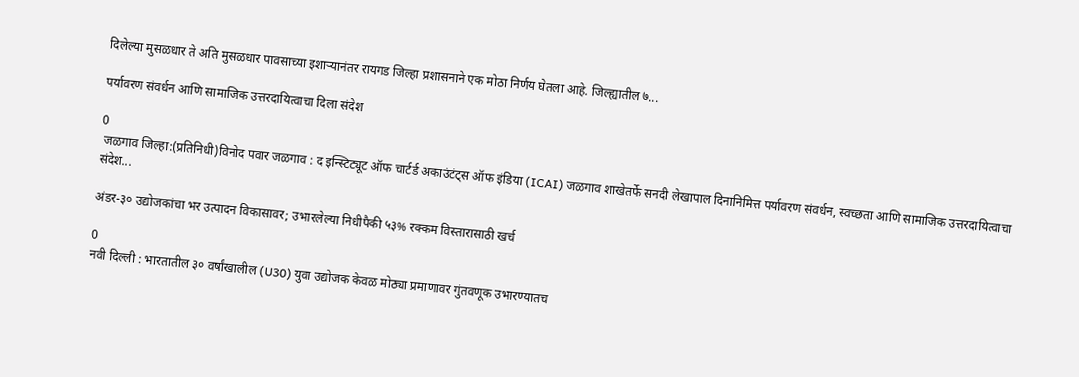दिलेल्या मुसळधार ते अति मुसळधार पावसाच्या इशाऱ्यानंतर रायगड जिल्हा प्रशासनाने एक मोठा निर्णय घेतला आहे. जिल्ह्यातील ७...

पर्यावरण संवर्धन आणि सामाजिक उत्तरदायित्वाचा दिला संदेश

0
 जळगाव जिल्हा:(प्रतिनिधी)विनोद पवार जळगाव : द इन्स्टिट्यूट ऑफ चार्टर्ड अकाउंटंट्स ऑफ इंडिया (ICAI) जळगाव शाखेतर्फे सनदी लेखापाल दिनानिमित्त पर्यावरण संवर्धन, स्वच्छता आणि सामाजिक उत्तरदायित्वाचा संदेश...

अंडर-३० उद्योजकांचा भर उत्पादन विकासावर; उभारलेल्या निधीपैकी ५३% रक्कम विस्तारासाठी खर्च

0
नवी दिल्ली : भारतातील ३० वर्षांखालील (U30) युवा उद्योजक केवळ मोठ्या प्रमाणावर गुंतवणूक उभारण्यातच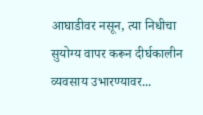आघाडीवर नसून, त्या निधीचा सुयोग्य वापर करून दीर्घकालीन व्यवसाय उभारण्यावर...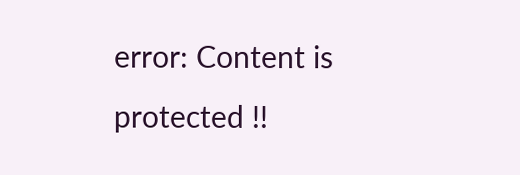error: Content is protected !!